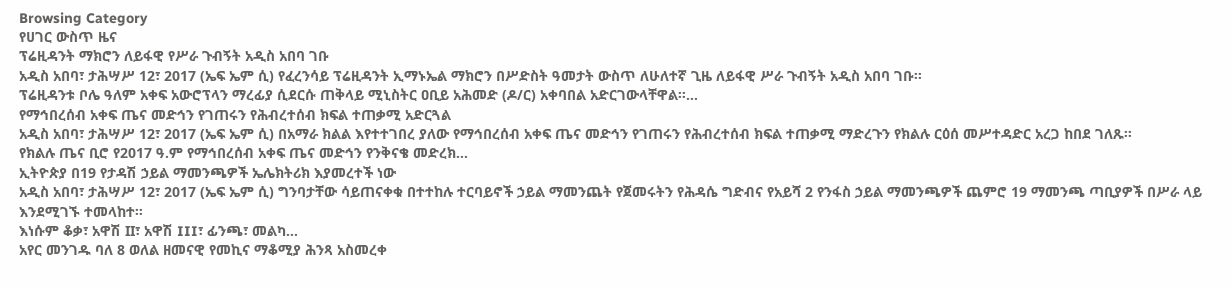Browsing Category
የሀገር ውስጥ ዜና
ፕሬዚዳንት ማክሮን ለይፋዊ የሥራ ጉብኝት አዲስ አበባ ገቡ
አዲስ አበባ፣ ታሕሣሥ 12፣ 2017 (ኤፍ ኤም ሲ) የፈረንሳይ ፕሬዚዳንት ኢማኑኤል ማክሮን በሥድስት ዓመታት ውስጥ ለሁለተኛ ጊዜ ለይፋዊ ሥራ ጉብኝት አዲስ አበባ ገቡ፡፡
ፕሬዚዳንቱ ቦሌ ዓለም አቀፍ አውሮፕላን ማረፊያ ሲደርሱ ጠቅላይ ሚኒስትር ዐቢይ አሕመድ (ዶ/ር) አቀባበል አድርገውላቸዋል፡፡…
የማኅበረሰብ አቀፍ ጤና መድኅን የገጠሩን የሕብረተሰብ ክፍል ተጠቃሚ አድርጓል
አዲስ አበባ፣ ታሕሣሥ 12፣ 2017 (ኤፍ ኤም ሲ) በአማራ ክልል እየተተገበረ ያለው የማኅበረሰብ አቀፍ ጤና መድኅን የገጠሩን የሕብረተሰብ ክፍል ተጠቃሚ ማድረጉን የክልሉ ርዕሰ መሥተዳድር አረጋ ከበደ ገለጹ፡፡
የክልሉ ጤና ቢሮ የ2017 ዓ.ም የማኅበረሰብ አቀፍ ጤና መድኅን የንቅናቄ መድረክ…
ኢትዮጵያ በ19 የታዳሽ ኃይል ማመንጫዎች ኤሌክትሪክ እያመረተች ነው
አዲስ አበባ፣ ታሕሣሥ 12፣ 2017 (ኤፍ ኤም ሲ) ግንባታቸው ሳይጠናቀቁ በተተከሉ ተርባይኖች ኃይል ማመንጨት የጀመሩትን የሕዳሴ ግድብና የአይሻ 2 የንፋስ ኃይል ማመንጫዎች ጨምሮ 19 ማመንጫ ጣቢያዎች በሥራ ላይ እንደሚገኙ ተመላከተ፡፡
እነሱም ቆቃ፣ አዋሽ II፣ አዋሽ III፣ ፊንጫ፣ መልካ…
አየር መንገዱ ባለ 8 ወለል ዘመናዊ የመኪና ማቆሚያ ሕንጻ አስመረቀ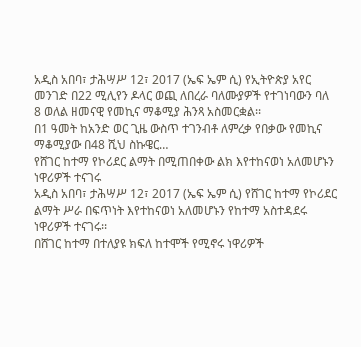አዲስ አበባ፣ ታሕሣሥ 12፣ 2017 (ኤፍ ኤም ሲ) የኢትዮጵያ አየር መንገድ በ22 ሚሊየን ዶላር ወጪ ለበረራ ባለሙያዎች የተገነባውን ባለ 8 ወለል ዘመናዊ የመኪና ማቆሚያ ሕንጻ አስመርቋል፡፡
በ1 ዓመት ከአንድ ወር ጊዜ ውስጥ ተገንብቶ ለምረቃ የበቃው የመኪና ማቆሚያው በ48 ሺህ ስኩዌር…
የሸገር ከተማ የኮሪደር ልማት በሚጠበቀው ልክ እየተከናወነ አለመሆኑን ነዋሪዎች ተናገሩ
አዲስ አበባ፣ ታሕሣሥ 12፣ 2017 (ኤፍ ኤም ሲ) የሸገር ከተማ የኮሪደር ልማት ሥራ በፍጥነት እየተከናወነ አለመሆኑን የከተማ አስተዳደሩ ነዋሪዎች ተናገሩ፡፡
በሸገር ከተማ በተለያዩ ክፍለ ከተሞች የሚኖሩ ነዋሪዎች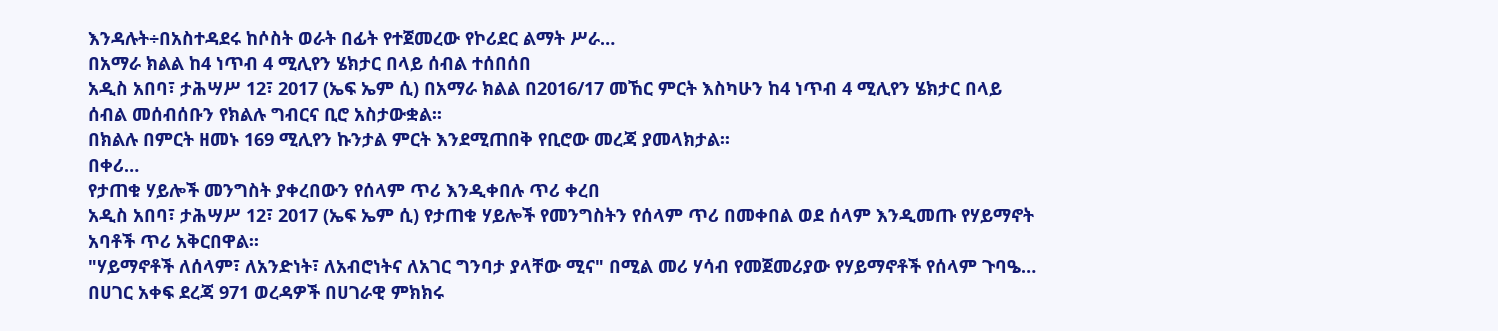እንዳሉት÷በአስተዳደሩ ከሶስት ወራት በፊት የተጀመረው የኮሪደር ልማት ሥራ…
በአማራ ክልል ከ4 ነጥብ 4 ሚሊየን ሄክታር በላይ ሰብል ተሰበሰበ
አዲስ አበባ፣ ታሕሣሥ 12፣ 2017 (ኤፍ ኤም ሲ) በአማራ ክልል በ2016/17 መኸር ምርት እስካሁን ከ4 ነጥብ 4 ሚሊየን ሄክታር በላይ ሰብል መሰብሰቡን የክልሉ ግብርና ቢሮ አስታውቋል፡፡
በክልሉ በምርት ዘመኑ 169 ሚሊየን ኩንታል ምርት እንደሚጠበቅ የቢሮው መረጃ ያመላክታል፡፡
በቀሪ…
የታጠቁ ሃይሎች መንግስት ያቀረበውን የሰላም ጥሪ እንዲቀበሉ ጥሪ ቀረበ
አዲስ አበባ፣ ታሕሣሥ 12፣ 2017 (ኤፍ ኤም ሲ) የታጠቁ ሃይሎች የመንግስትን የሰላም ጥሪ በመቀበል ወደ ሰላም እንዲመጡ የሃይማኖት አባቶች ጥሪ አቅርበዋል፡፡
"ሃይማኖቶች ለሰላም፣ ለአንድነት፣ ለአብሮነትና ለአገር ግንባታ ያላቸው ሚና" በሚል መሪ ሃሳብ የመጀመሪያው የሃይማኖቶች የሰላም ጉባዔ…
በሀገር አቀፍ ደረጃ 971 ወረዳዎች በሀገራዊ ምክክሩ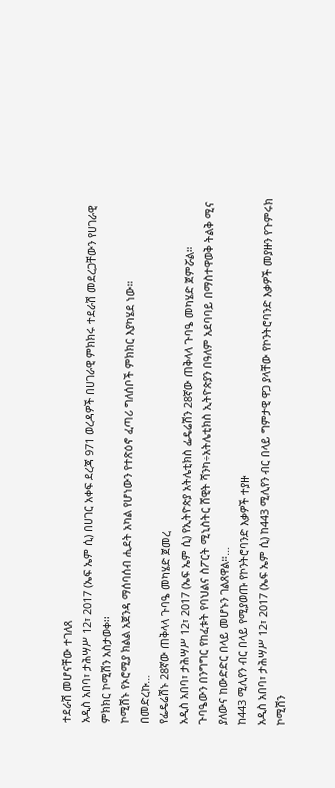ተደራሽ መሆናቸው ተገለጸ
አዲስ አበባ፣ ታሕሣሥ 12፣ 2017 (ኤፍ ኤም ሲ) በሀገር አቀፍ ደረጃ 971 ወረዳዎች በሀገራዊ ምክክሩ ተደራሽ መደረጋቸውን የሀገራዊ ምክክር ኮሚሽን አስታወቀ፡፡
ኮሚሽኑ የኦሮሚያ ክልል አጀንዳ ማሰባሰብ ሒደት አካል የሆነውን የተጽዕኖ ፈጣሪ ግለሰቦች ምክክር እያካሄደ ነው።
በመድረኩ…
የፌዴሬሽኑ 28ኛው ጠቅላላ ጉባዔ መካሄድ ጀመረ
አዲስ አበባ፣ ታሕሣሥ 12፣ 2017 (ኤፍ ኤም ሲ) የኢትዮጵያ አትሌቲክስ ፌዴሬሽን 28ኛው ጠቅላላ ጉባዔ መካሄድ ጀምሯል።
ጉባዔውን በንግግር የከፈቱት የባህልና ስፖርት ሚኒስትር ሸዊት ሻንካ÷አትሌቲክስ ኢትዮጵያን በዓለም አደባባይ በማስተዋወቅ ትልቅ ሚና ያለውና ከውድድር በላይ መሆኑን ገልጸዋል።…
ከ443 ሚሊየን ብር በላይ የሚያወጡ የኮንትሮባንድ እቃዎች ተያዙ
አዲስ አበባ፣ ታሕሣሥ 12፣ 2017 (ኤፍ ኤም ሲ) ከ443 ሚሊየን ብር በላይ ግምታዊ ዋጋ ያላቸው የኮንትሮባንድ እቃዎች መያዙን የጉምሩክ ኮሚሽን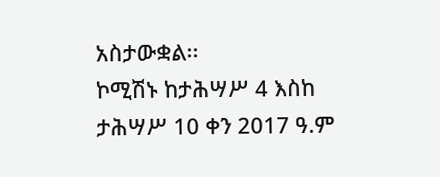አስታውቋል፡፡
ኮሚሽኑ ከታሕሣሥ 4 እስከ ታሕሣሥ 10 ቀን 2017 ዓ.ም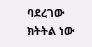ባደረገው ክትትል ነው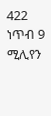422 ነጥብ 9 ሚሊየን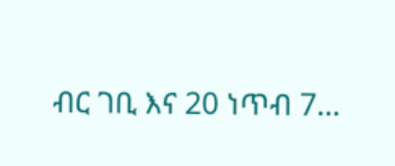ብር ገቢ እና 20 ነጥብ 7…